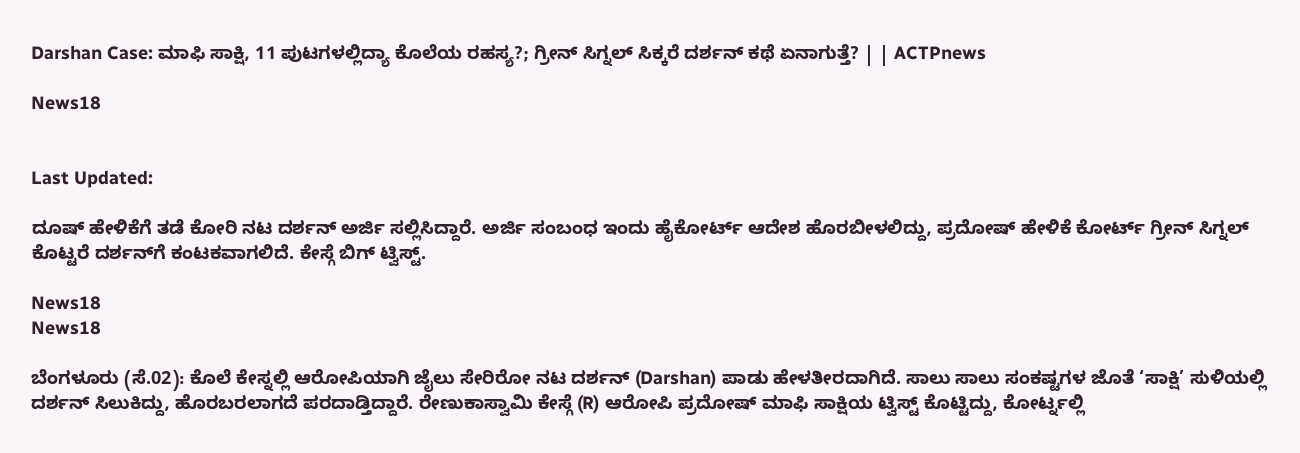Darshan Case: ಮಾಫಿ ಸಾಕ್ಷಿ, 11 ಪುಟಗಳಲ್ಲಿದ್ಯಾ ಕೊಲೆಯ ರಹಸ್ಯ?; ಗ್ರೀನ್ ಸಿಗ್ನಲ್ ಸಿಕ್ಕರೆ ದರ್ಶನ್ ಕಥೆ ಏನಾಗುತ್ತೆ? | | ACTPnews

News18


Last Updated:

ದೂಷ್ ಹೇಳಿಕೆಗೆ ತಡೆ ಕೋರಿ ನಟ ದರ್ಶನ್ ಅರ್ಜಿ ಸಲ್ಲಿಸಿದ್ದಾರೆ. ಅರ್ಜಿ ಸಂಬಂಧ ಇಂದು ಹೈಕೋರ್ಟ್ ಆದೇಶ ಹೊರಬೀಳಲಿದ್ದು, ಪ್ರದೋಷ್ ಹೇಳಿಕೆ ಕೋರ್ಟ್ ಗ್ರೀನ್‌ ಸಿಗ್ನಲ್ ಕೊಟ್ಟರೆ ದರ್ಶನ್‌ಗೆ ಕಂಟಕವಾಗಲಿದೆ. ಕೇಸ್ಗೆ ಬಿಗ್ ಟ್ವಿಸ್ಟ್.

News18
News18

ಬೆಂಗಳೂರು (ಸೆ.02): ಕೊಲೆ ಕೇಸ್ನಲ್ಲಿ ಆರೋಪಿಯಾಗಿ ಜೈಲು ಸೇರಿರೋ ನಟ ದರ್ಶನ್ (Darshan) ಪಾಡು ಹೇಳತೀರದಾಗಿದೆ. ಸಾಲು ಸಾಲು ಸಂಕಷ್ಟಗಳ ಜೊತೆ ‘ಸಾಕ್ಷಿ’ ಸುಳಿಯಲ್ಲಿ ದರ್ಶನ್ ಸಿಲುಕಿದ್ದು, ಹೊರಬರಲಾಗದೆ ಪರದಾಡ್ತಿದ್ದಾರೆ. ರೇಣುಕಾಸ್ವಾಮಿ ಕೇಸ್ಗೆ (R) ಆರೋಪಿ ಪ್ರದೋಷ್ ಮಾಫಿ ಸಾಕ್ಷಿಯ ಟ್ವಿಸ್ಟ್ ಕೊಟ್ಟಿದ್ದು, ಕೋರ್ಟ್ನಲ್ಲಿ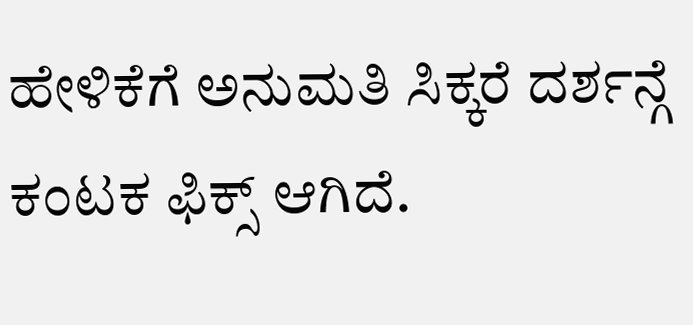ಹೇಳಿಕೆಗೆ ಅನುಮತಿ ಸಿಕ್ಕರೆ ದರ್ಶನ್ಗೆ ಕಂಟಕ ಫಿಕ್ಸ್ ಆಗಿದೆ.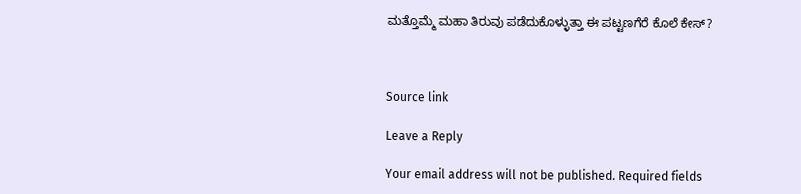ಮತ್ತೊಮ್ಮೆ ಮಹಾ ತಿರುವು ಪಡೆದುಕೊಳ್ಳುತ್ತಾ ಈ ಪಟ್ಟಣಗೆರೆ ಕೊಲೆ ಕೇಸ್?



Source link

Leave a Reply

Your email address will not be published. Required fields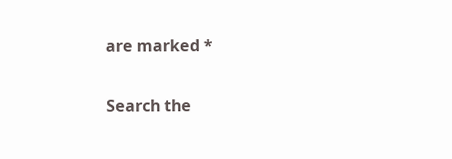are marked *

Search the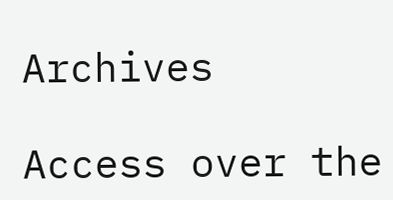Archives

Access over the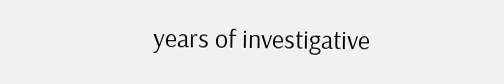years of investigative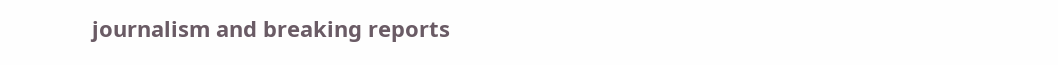journalism and breaking reports